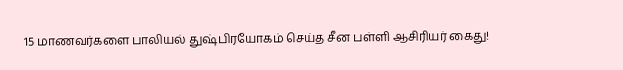15 மாணவர்களை பாலியல் துஷ்பிரயோகம் செய்த சீன பள்ளி ஆசிரியர் கைது!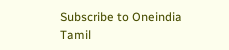Subscribe to Oneindia Tamil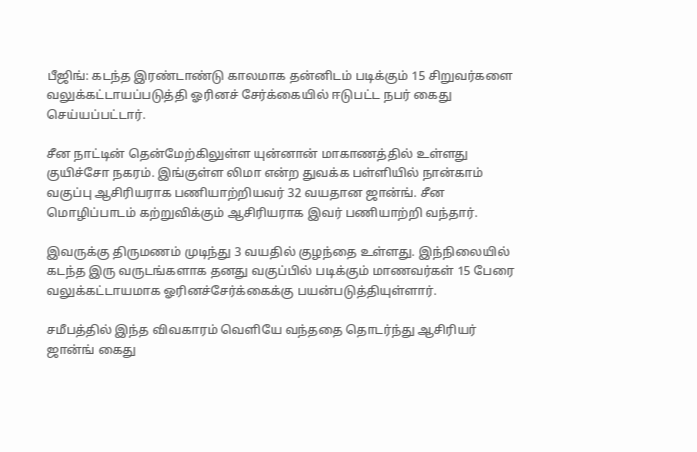பீஜிங்: கடந்த இரண்டாண்டு காலமாக தன்னிடம் படிக்கும் 15 சிறுவர்களை வலுக்கட்டாயப்படுத்தி ஓரினச் சேர்க்கையில் ஈடுபட்ட நபர் கைது செய்யப்பட்டார்.

சீன நாட்டின் தென்மேற்கிலுள்ள யுன்னான் மாகாணத்தில் உள்ளது குயிச்சோ நகரம். இங்குள்ள லிமா என்ற துவக்க பள்ளியில் நான்காம் வகுப்பு ஆசிரியராக பணியாற்றியவர் 32 வயதான ஜான்ங். சீன மொழிப்பாடம் கற்றுவிக்கும் ஆசிரியராக இவர் பணியாற்றி வந்தார்.

இவருக்கு திருமணம் முடிந்து 3 வயதில் குழந்தை உள்ளது. இந்நிலையில் கடந்த இரு வருடங்களாக தனது வகுப்பில் படிக்கும் மாணவர்கள் 15 பேரை வலுக்கட்டாயமாக ஓரினச்சேர்க்கைக்கு பயன்படுத்தியுள்ளார்.

சமீபத்தில் இந்த விவகாரம் வெளியே வந்ததை தொடர்ந்து ஆசிரியர் ஜான்ங் கைது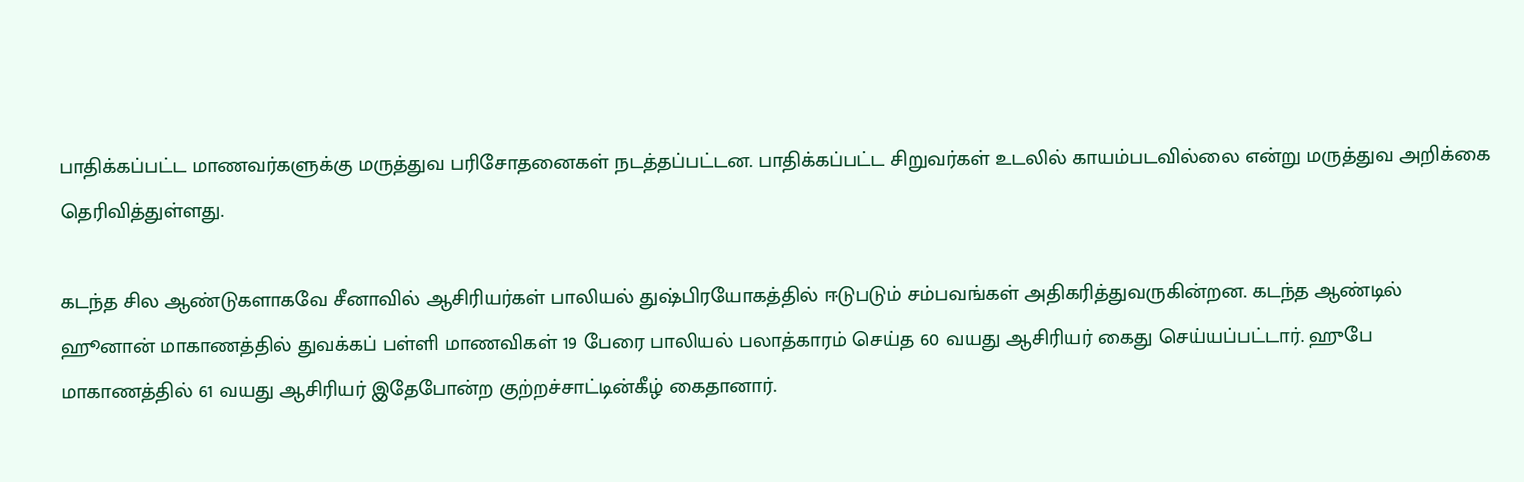பாதிக்கப்பட்ட மாணவர்களுக்கு மருத்துவ பரிசோதனைகள் நடத்தப்பட்டன. பாதிக்கப்பட்ட சிறுவர்கள் உடலில் காயம்படவில்லை என்று மருத்துவ அறிக்கை தெரிவித்துள்ளது.

கடந்த சில ஆண்டுகளாகவே சீனாவில் ஆசிரியர்கள் பாலியல் துஷ்பிரயோகத்தில் ஈடுபடும் சம்பவங்கள் அதிகரித்துவருகின்றன. கடந்த ஆண்டில் ஹூனான் மாகாணத்தில் துவக்கப் பள்ளி மாணவிகள் 19 பேரை பாலியல் பலாத்காரம் செய்த 60 வயது ஆசிரியர் கைது செய்யப்பட்டார். ஹுபே மாகாணத்தில் 61 வயது ஆசிரியர் இதேபோன்ற குற்றச்சாட்டின்கீழ் கைதானார்.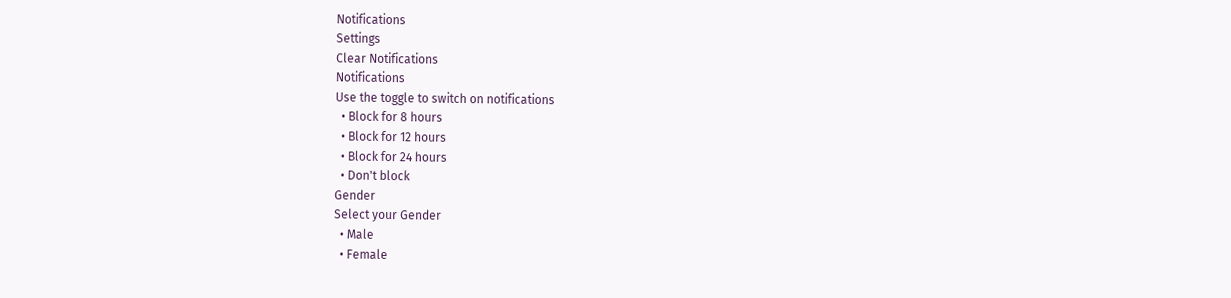Notifications
Settings
Clear Notifications
Notifications
Use the toggle to switch on notifications
  • Block for 8 hours
  • Block for 12 hours
  • Block for 24 hours
  • Don't block
Gender
Select your Gender
  • Male
  • Female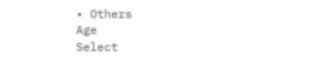• Others
Age
Select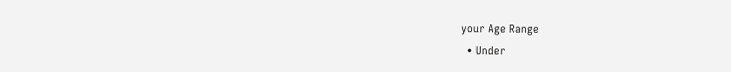your Age Range
  • Under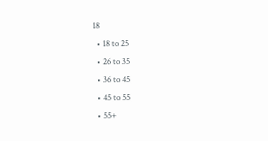18
  • 18 to 25
  • 26 to 35
  • 36 to 45
  • 45 to 55
  • 55+